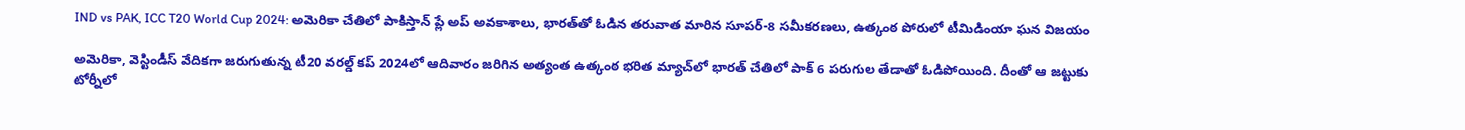IND vs PAK, ICC T20 World Cup 2024: అమెరికా చేతిలో పాకిస్తాన్ ప్లే అప్ అవకాశాలు, భారత్‌తో ఓడిన తరువాత మారిన సూపర్-8 సమీకరణలు, ఉత్కంఠ పోరులో టీమిడింయా ఘన విజయం

అమెరికా, వెస్టిండీస్ వేదికగా జరుగుతున్న టీ20 వరల్డ్ కప్ 2024లో ఆదివారం జరిగిన అత్యంత ఉత్కంఠ భరిత మ్యాచ్‌లో భారత్ చేతిలో పాక్ 6 పరుగుల తేడాతో ఓడిపోయింది. దీంతో ఆ జట్టుకు టోర్నీలో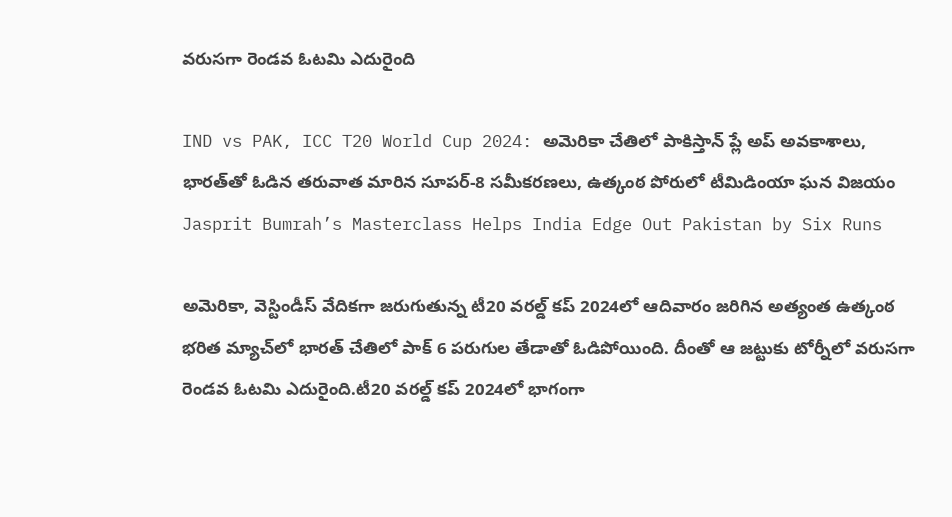వరుసగా రెండవ ఓటమి ఎదురైంది

IND vs PAK, ICC T20 World Cup 2024: అమెరికా చేతిలో పాకిస్తాన్ ప్లే అప్ అవకాశాలు, భారత్‌తో ఓడిన తరువాత మారిన సూపర్-8 సమీకరణలు, ఉత్కంఠ పోరులో టీమిడింయా ఘన విజయం
Jasprit Bumrah’s Masterclass Helps India Edge Out Pakistan by Six Runs

అమెరికా, వెస్టిండీస్ వేదికగా జరుగుతున్న టీ20 వరల్డ్ కప్ 2024లో ఆదివారం జరిగిన అత్యంత ఉత్కంఠ భరిత మ్యాచ్‌లో భారత్ చేతిలో పాక్ 6 పరుగుల తేడాతో ఓడిపోయింది. దీంతో ఆ జట్టుకు టోర్నీలో వరుసగా రెండవ ఓటమి ఎదురైంది.టీ20 వరల్డ్ కప్ 2024లో భాగంగా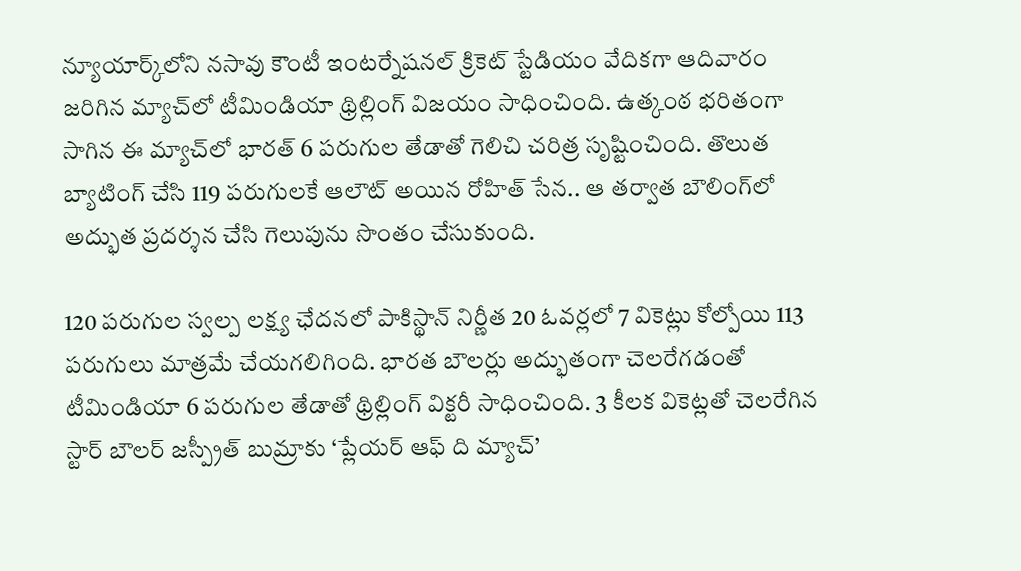న్యూయార్క్‌లోని నసావు కౌంటీ ఇంటర్నేషనల్ క్రికెట్ స్టేడియం వేదికగా ఆదివారం జరిగిన మ్యాచ్‌లో టీమిండియా థ్రిల్లింగ్ విజయం సాధించింది. ఉత్కంఠ భరితంగా సాగిన ఈ మ్యాచ్‌లో భారత్ 6 పరుగుల తేడాతో గెలిచి చరిత్ర సృష్టించింది. తొలుత బ్యాటింగ్ చేసి 119 పరుగులకే ఆలౌట్ అయిన రోహిత్ సేన.. ఆ తర్వాత బౌలింగ్‌లో అద్భుత ప్రదర్శన చేసి గెలుపును సొంతం చేసుకుంది.

120 పరుగుల స్వల్ప లక్ష్య ఛేదనలో పాకిస్థాన్ నిర్ణీత 20 ఓవర్లలో 7 వికెట్లు కోల్పోయి 113 పరుగులు మాత్రమే చేయగలిగింది. భారత బౌలర్లు అద్భుతంగా చెలరేగడంతో టీమిండియా 6 పరుగుల తేడాతో థ్రిల్లింగ్ విక్టరీ సాధించింది. 3 కీలక వికెట్లతో చెలరేగిన స్టార్ బౌలర్ జస్ప్రీత్ బుమ్రాకు ‘ప్లేయర్ ఆఫ్ ది మ్యాచ్’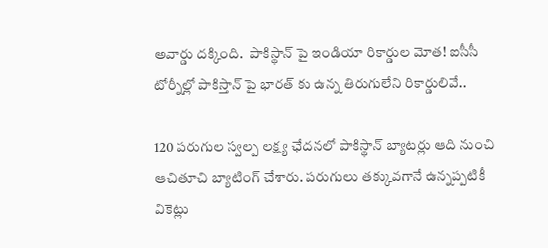అవార్డు దక్కింది.  పాకిస్థాన్ పై ఇండియా రికార్డుల మోత‌! ఐసీసీ టోర్నీల్లో పాకిస్తాన్ పై భార‌త్ కు ఉన్న తిరుగులేని రికార్డులివే..

120 పరుగుల స్వల్ప లక్ష్య ఛేదనలో పాకిస్థాన్ బ్యాటర్లు ఆది నుంచి ఆచితూచి బ్యాటింగ్ చేశారు. పరుగులు తక్కువగానే ఉన్నప్పటికీ వికెట్లు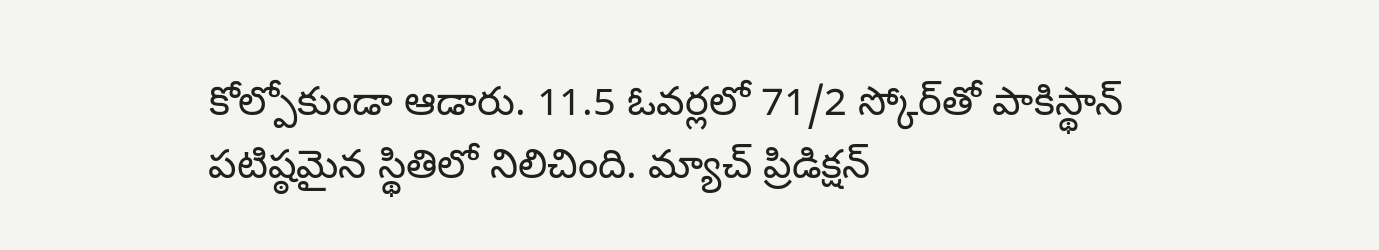కోల్పోకుండా ఆడారు. 11.5 ఓవర్లలో 71/2 స్కోర్‌తో పాకిస్థాన్ పటిష్ఠమైన స్థితిలో నిలిచింది. మ్యాచ్ ప్రిడిక్షన్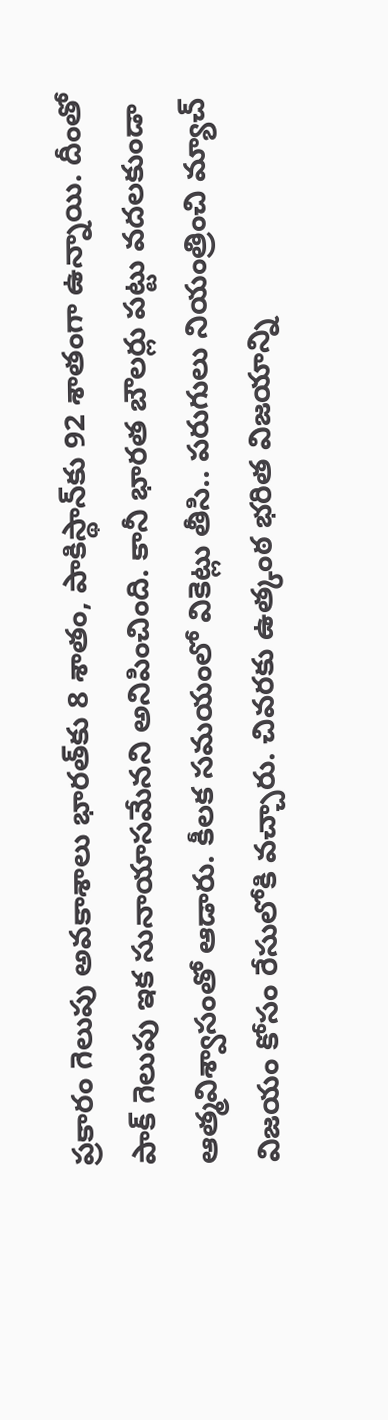ప్రకారం గెలుపు అవకాశాలు భారత్‌కు 8 శాతం, పాకిస్థాన్‌కు 92 శాతంగా ఉన్నాయి. దీంతో పాక్ గెలుపు ఇక సునాయాసమేనని అనిపించింది. కానీ భారత బౌలర్లు పట్టు వదలకుండా ఆత్మవిశ్వాసంతో ఆడారు. కీలక సమయంలో వికెట్లు తీసి.. పరుగులు నియంత్రించి మ్యాచ్ విజయం కోసం రేసులోకి వచ్చారు. చివరకు ఉత్కంఠ భరిత విజయాన్ని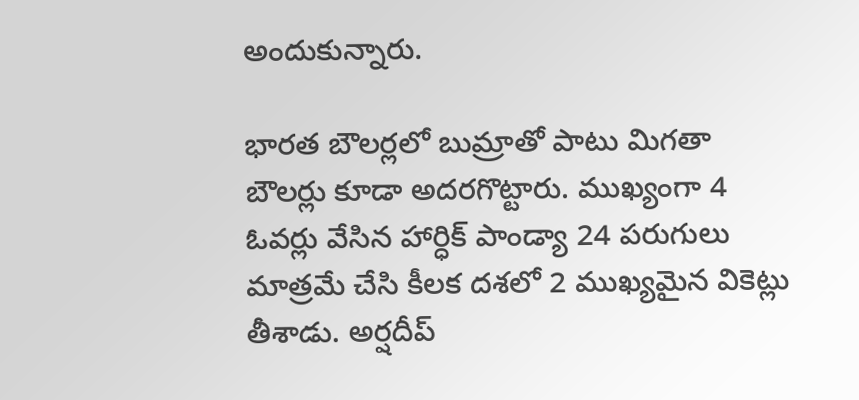అందుకున్నారు.

భారత బౌలర్లలో బుమ్రాతో పాటు మిగతా బౌలర్లు కూడా అదరగొట్టారు. ముఖ్యంగా 4 ఓవర్లు వేసిన హార్ధిక్ పాండ్యా 24 పరుగులు మాత్రమే చేసి కీలక దశలో 2 ముఖ్యమైన వికెట్లు తీశాడు. అర్షదీప్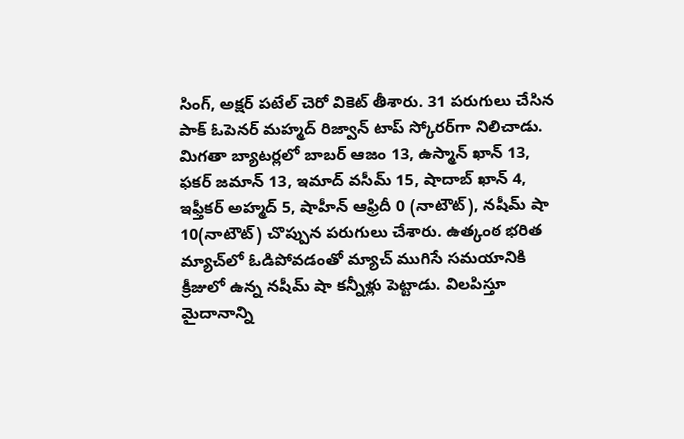సింగ్, అక్షర్ పటేల్ చెరో వికెట్ తీశారు. 31 పరుగులు చేసిన పాక్ ఓపెనర్ మహ్మద్ రిజ్వాన్ టాప్ స్కోరర్‌గా నిలిచాడు. మిగతా బ్యాటర్లలో బాబర్ ఆజం 13, ఉస్మాన్ ఖాన్ 13, ఫకర్ జమాన్ 13, ఇమాద్ వసీమ్ 15, షాదాబ్ ఖాన్ 4, ఇఫ్తీకర్ అహ్మద్ 5, షాహీన్ ఆఫ్రిదీ 0 (నాటౌట్), నషీమ్ షా 10(నాటౌట్) చొప్పున పరుగులు చేశారు. ఉత్కంఠ భరిత మ్యాచ్‌లో ఓడిపోవడంతో మ్యాచ్ ముగిసే సమయానికి క్రీజులో ఉన్న నషీమ్ షా కన్నీళ్లు పెట్టాడు. విలపిస్తూ మైదానాన్ని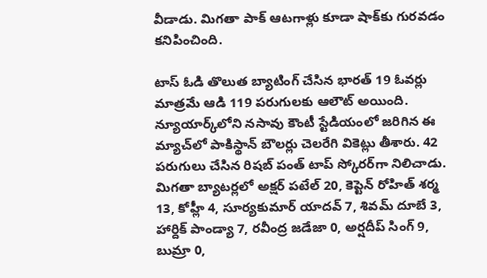వీడాడు. మిగతా పాక్ ఆటగాళ్లు కూడా షాక్‌కు గురవడం కనిపించింది.

టాస్ ఓడి తొలుత బ్యాటింగ్ చేసిన భారత్ 19 ఓవర్లు మాత్రమే ఆడి 119 పరుగులకు ఆలౌట్ అయింది. న్యూయార్క్‌లోని నసావు కౌంటీ స్టేడియంలో జరిగిన ఈ మ్యాచ్‌లో పాకిస్థాన్ బౌలర్లు చెలరేగి వికెట్లు తీశారు. 42 పరుగులు చేసిన రిషబ్ పంత్ టాప్ స్కోరర్‌గా నిలిచాడు. మిగతా బ్యాటర్లలో అక్షర్ పటేల్ 20, కెప్టెన్ రోహిత్ శర్మ 13, కోహ్లీ 4, సూర్యకుమార్ యాదవ్ 7, శివమ్ దూబే 3, హార్దిక్ పాండ్యా 7, రవీంద్ర జడేజా 0, అర్షదీప్ సింగ్ 9, బుమ్రా 0,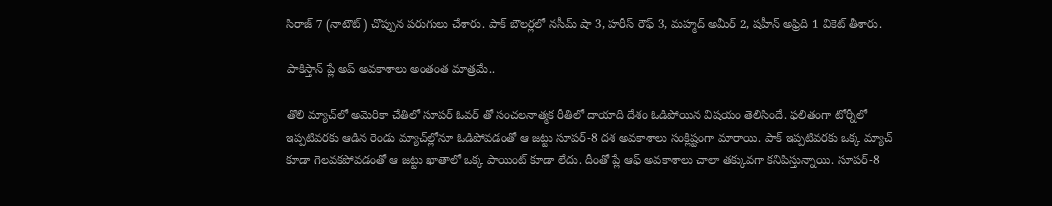సిరాజ్ 7 (నాటౌట్) చొప్పున పరుగులు చేశారు. పాక్ బౌలర్లలో నసీమ్ షా 3, హరీస్ రౌఫ్ 3, మహ్మద్ అమీర్ 2, షహీన్ అఫ్రిది 1 వికెట్ తీశారు.

పాకిస్తాన్ ప్లే అప్ అవకాశాలు అంతంత మాత్రమే..

తొలి మ్యాచ్‌లో అమెరికా చేతిలో సూపర్ ఓవర్ తో సంచలనాత్మక రీతిలో దాయాది దేశం ఓడిపోయిన విషయం తెలిసిందే. ఫలితంగా టోర్నీలో ఇప్పటివరకు ఆడిన రెండు మ్యాచ్‌ల్లోనూ ఓడిపోవడంతో ఆ జట్టు సూపర్-8 దశ అవకాశాలు సంక్లిష్టంగా మారాయి. పాక్ ఇప్పటివరకు ఒక్క మ్యాచ్‌ కూడా గెలవకపోవడంతో ఆ జట్టు ఖాతాలో ఒక్క పాయింట్ కూడా లేదు. దీంతో ప్లే ఆఫ్ అవకాశాలు చాలా తక్కువగా కనిపిస్తున్నాయి. సూపర్-8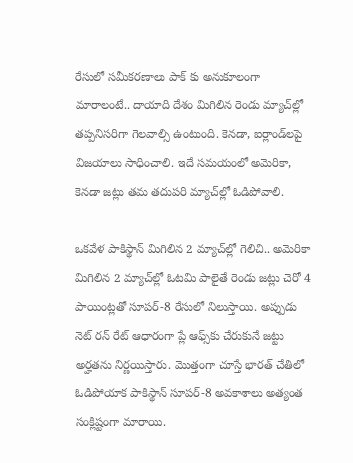రేసులో సమీకరణాలు పాక్ కు అనుకూలంగా మారాలంటే.. దాయాది దేశం మిగిలిన రెండు మ్యాచ్‌ల్లో తప్పనిసరిగా గెలవాల్సి ఉంటుంది. కెనడా, ఐర్లాండ్‌లపై విజయాలు సాధించాలి. ఇదే సమయంలో అమెరికా, కెనడా జట్లు తమ తదుపరి మ్యాచ్‌ల్లో ఓడిపోవాలి.

ఒకవేళ పాకిస్థాన్ మిగిలిన 2 మ్యాచ్‌ల్లో గెలిచి.. అమెరికా మిగిలిన 2 మ్యాచ్‌ల్లో ఓటమి పాలైతే రెండు జట్లు చెరో 4 పాయింట్లతో సూపర్-8 రేసులో నిలుస్తాయి. అప్పుడు నెట్ రన్ రేట్ ఆధారంగా ప్లే ఆఫ్స్‌కు చేరుకునే జట్టు అర్హతను నిర్ణయిస్తారు. మొత్తంగా చూస్తే భారత్ చేతిలో ఓడిపోయాక పాకిస్థాన్ సూపర్-8 అవకాశాలు అత్యంత సంక్లిష్టంగా మారాయి.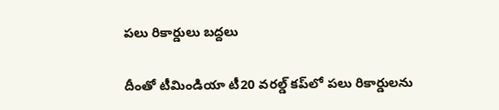పలు రికార్డులు బద్దలు

దీంతో టీమిండియా టీ20 వరల్డ్ కప్‌‌లో పలు రికార్డులను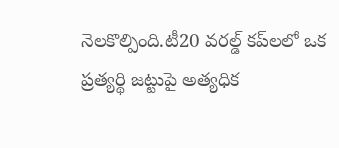నెలకొల్పింది.టీ20 వరల్డ్ కప్‌లలో ఒక ప్రత్యర్థి జట్టుపై అత్యధిక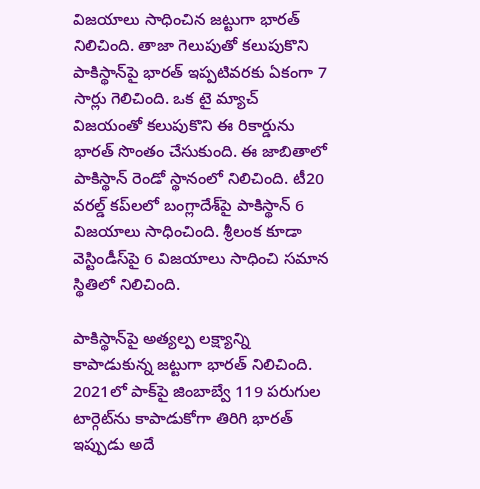విజయాలు సాధించిన జట్టుగా భారత్ నిలిచింది. తాజా గెలుపుతో కలుపుకొని పాకిస్థాన్‌పై భారత్ ఇప్పటివరకు ఏకంగా 7 సార్లు గెలిచింది. ఒక టై మ్యాచ్‌ విజయంతో కలుపుకొని ఈ రికార్డును భారత్ సొంతం చేసుకుంది. ఈ జాబితాలో పాకిస్థాన్ రెండో స్థానంలో నిలిచింది. టీ20 వరల్డ్ కప్‌లలో బంగ్లాదేశ్‌పై పాకిస్థాన్ 6 విజయాలు సాధించింది. శ్రీలంక కూడా వెస్టిండీస్‌పై 6 విజయాలు సాధించి సమాన స్థితిలో నిలిచింది.

పాకిస్థాన్‌పై అత్యల్ప లక్ష్యాన్ని కాపాడుకున్న జట్టుగా భారత్ నిలిచింది. 2021లో పాక్‌పై జింబాబ్వే 119 పరుగుల టార్గెట్‌ను కాపాడుకోగా తిరిగి భారత్ ఇప్పుడు అదే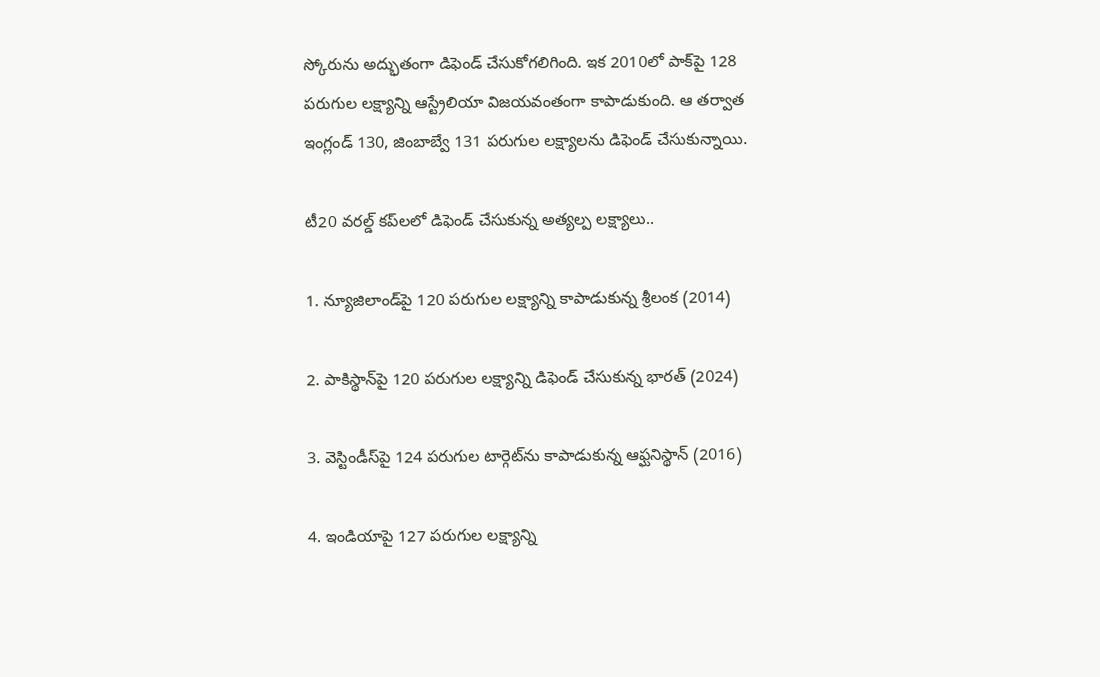స్కోరును అద్భుతంగా డిఫెండ్ చేసుకోగలిగింది. ఇక 2010లో పాక్‌పై 128 పరుగుల లక్ష్యాన్ని ఆస్ట్రేలియా విజయవంతంగా కాపాడుకుంది. ఆ తర్వాత ఇంగ్లండ్ 130, జింబాబ్వే 131 పరుగుల లక్ష్యాలను డిఫెండ్ చేసుకున్నాయి.

టీ20 వరల్డ్ కప్‌లలో డిఫెండ్ చేసుకున్న అత్యల్ప లక్ష్యాలు..

1. న్యూజిలాండ్‌పై 120 పరుగుల లక్ష్యాన్ని కాపాడుకున్న శ్రీలంక (2014)

2. పాకిస్థాన్‌పై 120 పరుగుల లక్ష్యాన్ని డిఫెండ్ చేసుకున్న భారత్ (2024)

3. వెస్టిండీస్‌పై 124 పరుగుల టార్గెట్‌ను కాపాడుకున్న ఆఫ్ఘనిస్థాన్ (2016)

4. ఇండియాపై 127 పరుగుల లక్ష్యాన్ని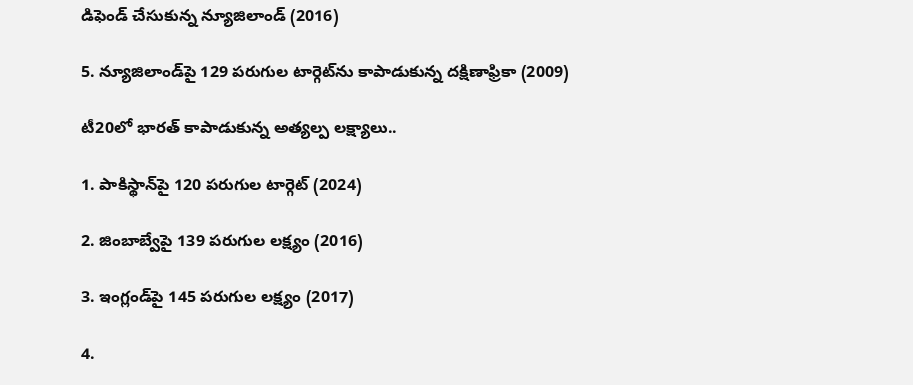డిఫెండ్ చేసుకున్న న్యూజిలాండ్ (2016)

5. న్యూజిలాండ్‌పై 129 పరుగుల టార్గెట్‌ను కాపాడుకున్న దక్షిణాఫ్రికా (2009)

టీ20లో భారత్‌‌ కాపాడుకున్న అత్యల్ప లక్ష్యాలు..

1. పాకిస్థాన్‌పై 120 పరుగుల టార్గెట్ (2024)

2. జింబాబ్వేపై 139 పరుగుల లక్ష్యం (2016)

3. ఇంగ్లండ్‌పై 145 పరుగుల లక్ష్యం (2017)

4.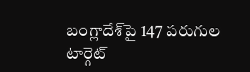బంగ్లాదేశ్‌పై 147 పరుగుల టార్గెట్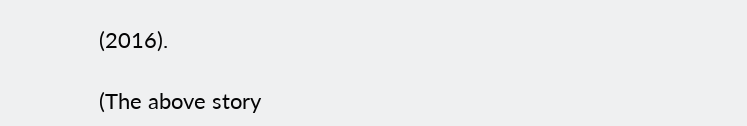(2016).

(The above story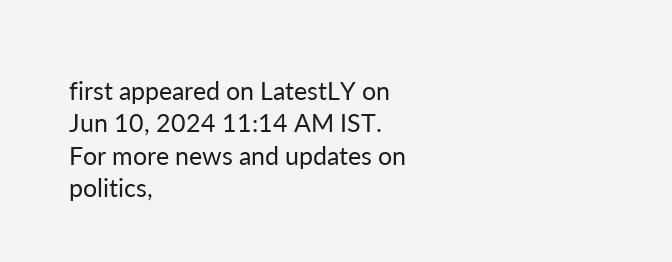first appeared on LatestLY on Jun 10, 2024 11:14 AM IST. For more news and updates on politics,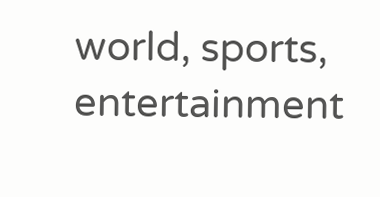world, sports, entertainment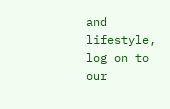and lifestyle, log on to our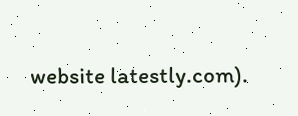website latestly.com).